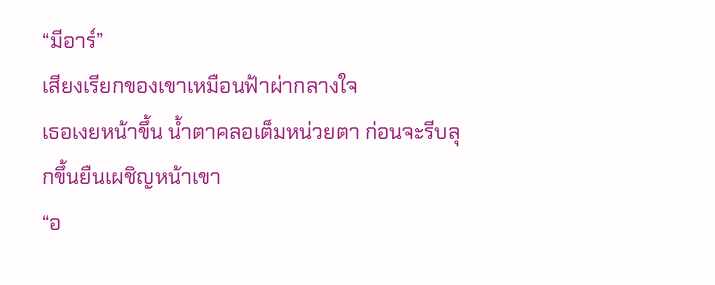“มีอาร์”
เสียงเรียกของเขาเหมือนฟ้าผ่ากลางใจ
เธอเงยหน้าขึ้น น้ำตาคลอเต็มหน่วยตา ก่อนจะรีบลุกขึ้นยืนเผชิญหน้าเขา
“อ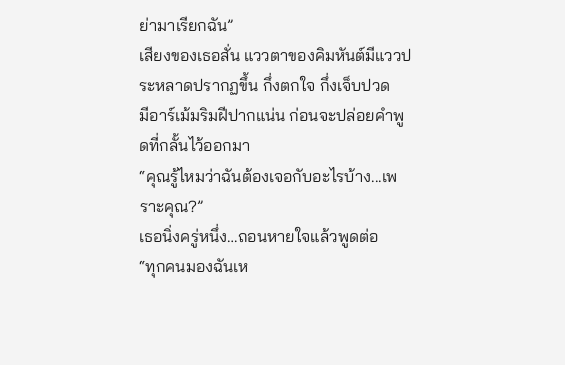ย่ามาเรียกฉัน”
เสียงของเธอสั่น แววตาของคิมหันต์มีแววประหลาดปรากฏขึ้น กึ่งตกใจ กึ่งเจ็บปวด
มีอาร์เม้มริมฝีปากแน่น ก่อนจะปล่อยคำพูดที่กลั้นไว้ออกมา
“คุณรู้ไหมว่าฉันต้องเจอกับอะไรบ้าง...เพราะคุณ?”
เธอนิ่งครู่หนึ่ง…ถอนหายใจแล้วพูดต่อ
“ทุกคนมองฉันเห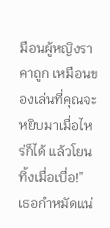มือนผู้หญิงราคาถูก เหมือนของเล่นที่คุณจะหยิบมาเมื่อไหร่ก็ได้ แล้วโยนทิ้งเมื่อเบื่อ!”
เธอกำหมัดแน่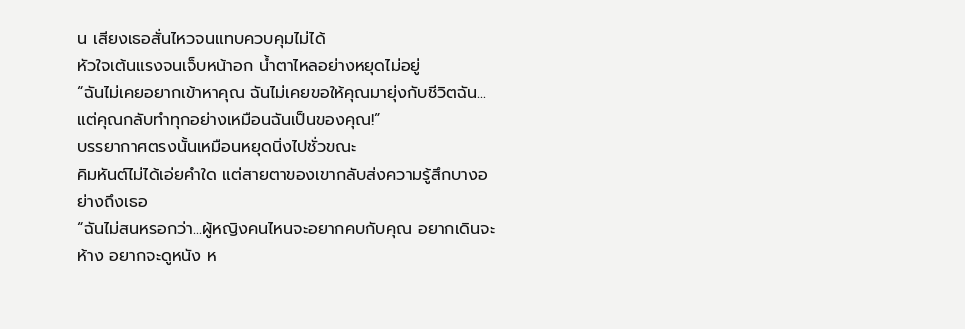น เสียงเธอสั่นไหวจนแทบควบคุมไม่ได้
หัวใจเต้นแรงจนเจ็บหน้าอก น้ำตาไหลอย่างหยุดไม่อยู่
“ฉันไม่เคยอยากเข้าหาคุณ ฉันไม่เคยขอให้คุณมายุ่งกับชีวิตฉัน...แต่คุณกลับทำทุกอย่างเหมือนฉันเป็นของคุณ!”
บรรยากาศตรงนั้นเหมือนหยุดนิ่งไปชั่วขณะ
คิมหันต์ไม่ได้เอ่ยคำใด แต่สายตาของเขากลับส่งความรู้สึกบางอย่างถึงเธอ
“ฉันไม่สนหรอกว่า...ผู้หญิงคนไหนจะอยากคบกับคุณ อยากเดินจะห้าง อยากจะดูหนัง ห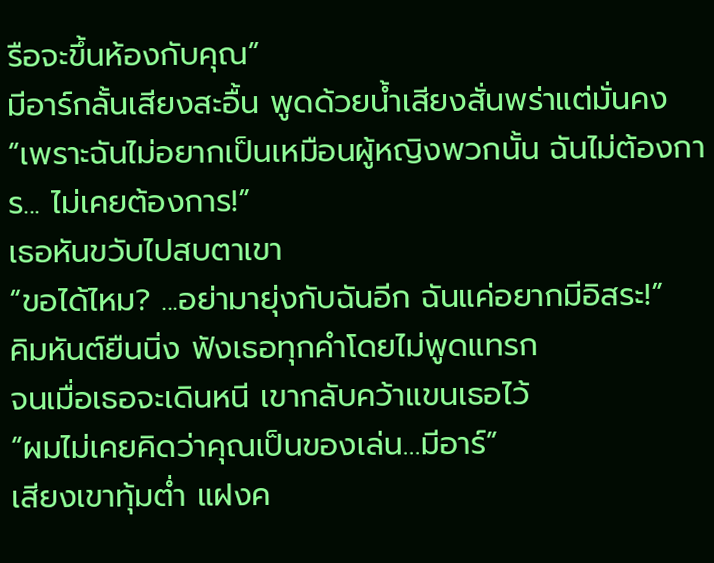รือจะขึ้นห้องกับคุณ”
มีอาร์กลั้นเสียงสะอื้น พูดด้วยน้ำเสียงสั่นพร่าแต่มั่นคง
“เพราะฉันไม่อยากเป็นเหมือนผู้หญิงพวกนั้น ฉันไม่ต้องการ... ไม่เคยต้องการ!”
เธอหันขวับไปสบตาเขา
“ขอได้ไหม? ...อย่ามายุ่งกับฉันอีก ฉันแค่อยากมีอิสระ!”
คิมหันต์ยืนนิ่ง ฟังเธอทุกคำโดยไม่พูดแทรก
จนเมื่อเธอจะเดินหนี เขากลับคว้าแขนเธอไว้
“ผมไม่เคยคิดว่าคุณเป็นของเล่น…มีอาร์”
เสียงเขาทุ้มต่ำ แฝงค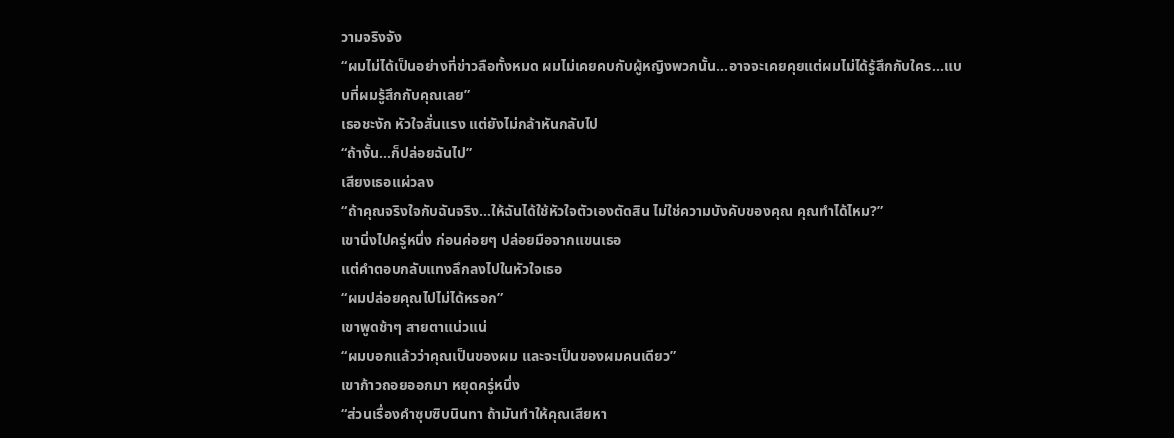วามจริงจัง
“ผมไม่ได้เป็นอย่างที่ข่าวลือทั้งหมด ผมไม่เคยคบกับผู้หญิงพวกนั้น...อาจจะเคยคุยแต่ผมไม่ได้รู้สึกกับใคร...แบบที่ผมรู้สึกกับคุณเลย”
เธอชะงัก หัวใจสั่นแรง แต่ยังไม่กล้าหันกลับไป
“ถ้างั้น...ก็ปล่อยฉันไป”
เสียงเธอแผ่วลง
“ถ้าคุณจริงใจกับฉันจริง...ให้ฉันได้ใช้หัวใจตัวเองตัดสิน ไม่ใช่ความบังคับของคุณ คุณทำได้ไหม?”
เขานิ่งไปครู่หนึ่ง ก่อนค่อยๆ ปล่อยมือจากแขนเธอ
แต่คำตอบกลับแทงลึกลงไปในหัวใจเธอ
“ผมปล่อยคุณไปไม่ได้หรอก”
เขาพูดช้าๆ สายตาแน่วแน่
“ผมบอกแล้วว่าคุณเป็นของผม และจะเป็นของผมคนเดียว”
เขาก้าวถอยออกมา หยุดครู่หนึ่ง
“ส่วนเรื่องคำซุบซิบนินทา ถ้ามันทำให้คุณเสียหา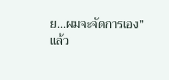ย...ผมจะจัดการเอง”
แล้ว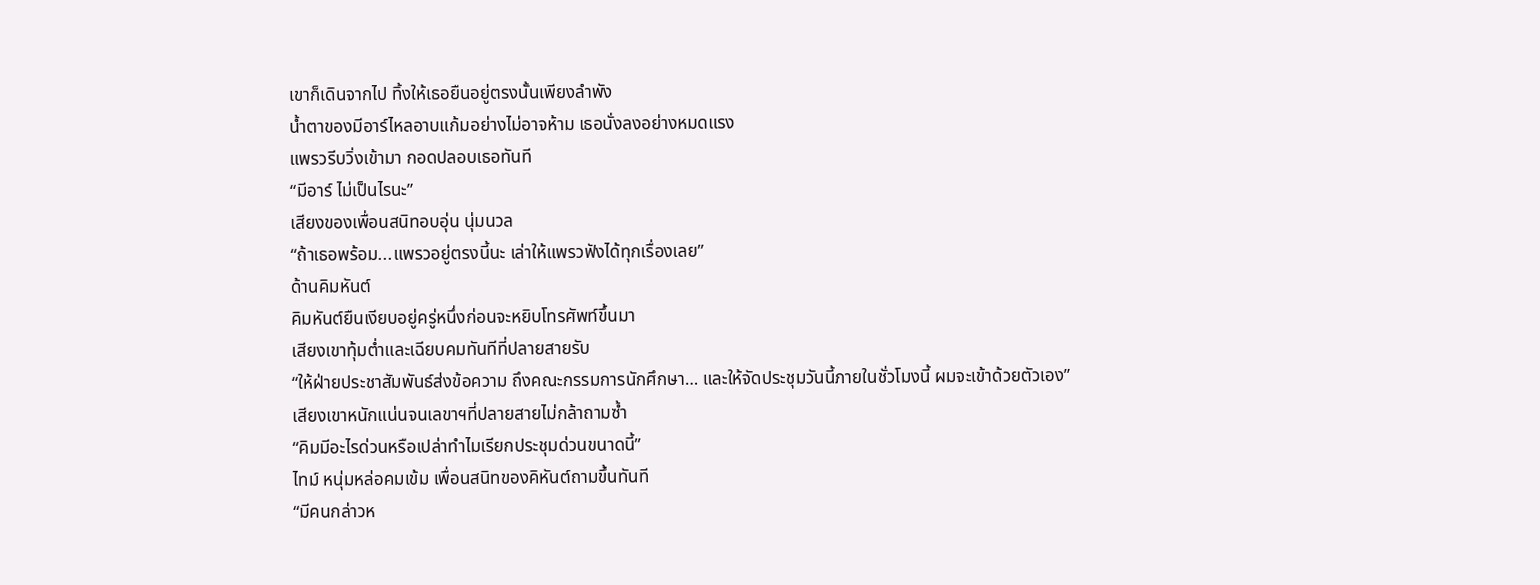เขาก็เดินจากไป ทิ้งให้เธอยืนอยู่ตรงนั้นเพียงลำพัง
น้ำตาของมีอาร์ไหลอาบแก้มอย่างไม่อาจห้าม เธอนั่งลงอย่างหมดแรง
แพรวรีบวิ่งเข้ามา กอดปลอบเธอทันที
“มีอาร์ ไม่เป็นไรนะ”
เสียงของเพื่อนสนิทอบอุ่น นุ่มนวล
“ถ้าเธอพร้อม...แพรวอยู่ตรงนี้นะ เล่าให้แพรวฟังได้ทุกเรื่องเลย”
ด้านคิมหันต์
คิมหันต์ยืนเงียบอยู่ครู่หนึ่งก่อนจะหยิบโทรศัพท์ขึ้นมา
เสียงเขาทุ้มต่ำและเฉียบคมทันทีที่ปลายสายรับ
“ให้ฝ่ายประชาสัมพันธ์ส่งข้อความ ถึงคณะกรรมการนักศึกษา… และให้จัดประชุมวันนี้ภายในชั่วโมงนี้ ผมจะเข้าด้วยตัวเอง”
เสียงเขาหนักแน่นจนเลขาฯที่ปลายสายไม่กล้าถามซ้ำ
“คิมมีอะไรด่วนหรือเปล่าทำไมเรียกประชุมด่วนขนาดนี้”
ไทม์ หนุ่มหล่อคมเข้ม เพื่อนสนิทของคิหันต์ถามขึ้นทันที
“มีคนกล่าวห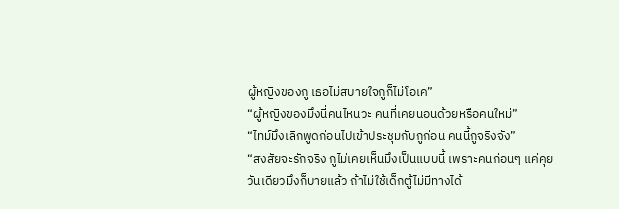ผู้หญิงของกู เธอไม่สบายใจกูก็ไม่โอเค”
“ผู้หญิงของมึงนี่คนไหนวะ คนที่เคยนอนด้วยหรือคนใหม่”
“ไทม์มึงเลิกพูดก่อนไปเข้าประชุมกับกูก่อน คนนี้กูจริงจัง”
“สงสัยจะรักจริง กูไม่เคยเห็นมึงเป็นแบบนี้ เพราะคนก่อนๆ แค่คุยวันเดียวมึงก็บายแล้ว ถ้าไม่ใช้เด็กตู้ไม่มีทางได้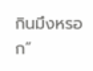กินมึงหรอก”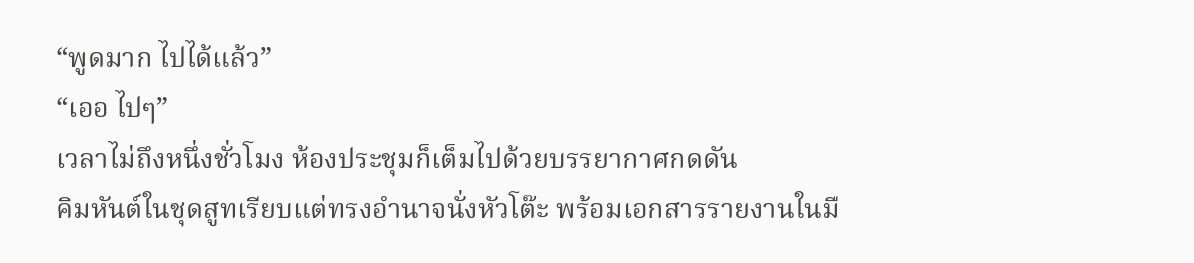“พูดมาก ไปได้แล้ว”
“เออ ไปๆ”
เวลาไม่ถึงหนึ่งชั่วโมง ห้องประชุมก็เต็มไปด้วยบรรยากาศกดดัน
คิมหันต์ในชุดสูทเรียบแต่ทรงอำนาจนั่งหัวโต๊ะ พร้อมเอกสารรายงานในมื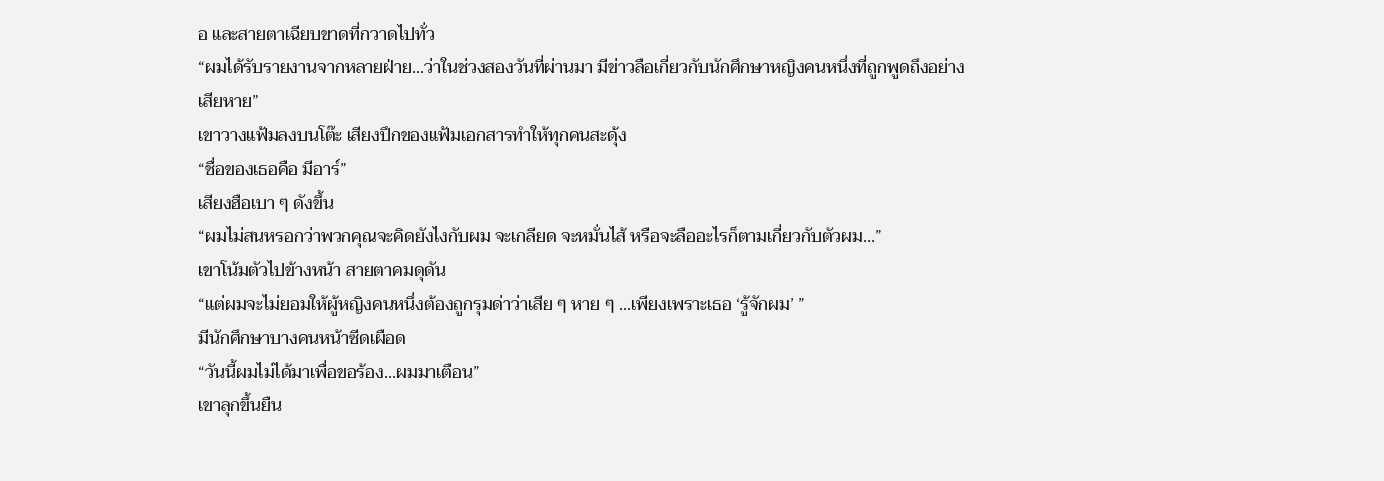อ และสายตาเฉียบขาดที่กวาดไปทั่ว
“ผมได้รับรายงานจากหลายฝ่าย...ว่าในช่วงสองวันที่ผ่านมา มีข่าวลือเกี่ยวกับนักศึกษาหญิงคนหนึ่งที่ถูกพูดถึงอย่างเสียหาย”
เขาวางแฟ้มลงบนโต๊ะ เสียงปึกของแฟ้มเอกสารทำให้ทุกคนสะดุ้ง
“ชื่อของเธอคือ มีอาร์”
เสียงฮือเบา ๆ ดังขึ้น
“ผมไม่สนหรอกว่าพวกคุณจะคิดยังไงกับผม จะเกลียด จะหมั่นไส้ หรือจะลืออะไรก็ตามเกี่ยวกับตัวผม...”
เขาโน้มตัวไปข้างหน้า สายตาคมดุดัน
“แต่ผมจะไม่ยอมให้ผู้หญิงคนหนึ่งต้องถูกรุมด่าว่าเสีย ๆ หาย ๆ ...เพียงเพราะเธอ ‘รู้จักผม’ ”
มีนักศึกษาบางคนหน้าซีดเผือด
“วันนี้ผมไม่ได้มาเพื่อขอร้อง...ผมมาเตือน”
เขาลุกขึ้นยืน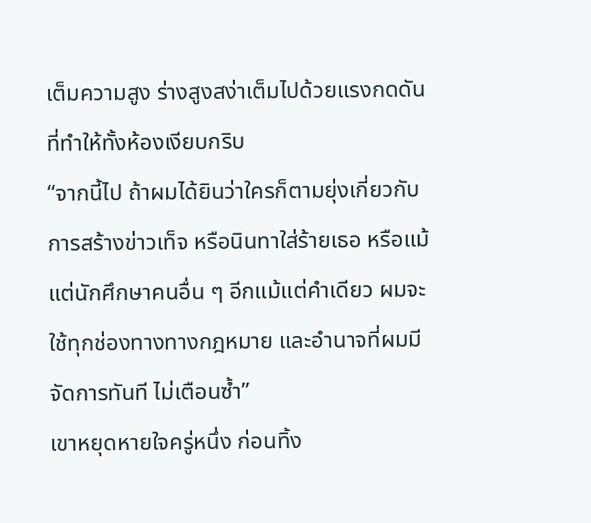เต็มความสูง ร่างสูงสง่าเต็มไปด้วยแรงกดดันที่ทำให้ทั้งห้องเงียบกริบ
“จากนี้ไป ถ้าผมได้ยินว่าใครก็ตามยุ่งเกี่ยวกับการสร้างข่าวเท็จ หรือนินทาใส่ร้ายเธอ หรือแม้แต่นักศึกษาคนอื่น ๆ อีกแม้แต่คำเดียว ผมจะใช้ทุกช่องทางทางกฎหมาย และอำนาจที่ผมมี จัดการทันที ไม่เตือนซ้ำ”
เขาหยุดหายใจครู่หนึ่ง ก่อนทิ้ง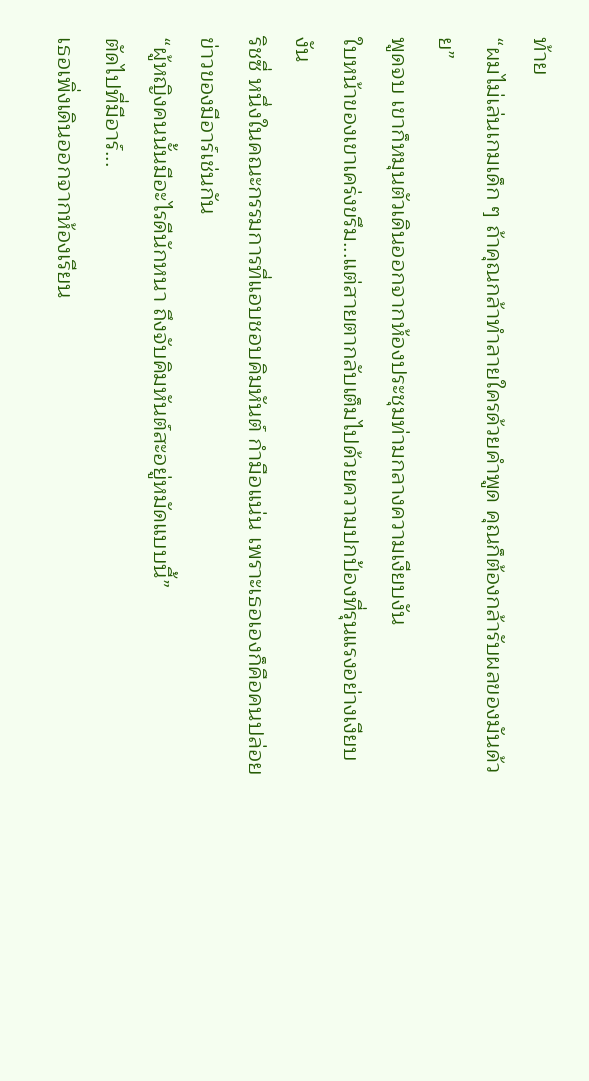ท้าย
“ผมไม่เล่นเกมเด็ก ๆ ถ้าคุณกล้าทำลายใครด้วยคำพูด คุณก็ต้องกล้ารับผลของมันด้วย”
พูดจบ เขาก็หมุนตัวเดินออกจากห้องประชุมท่ามกลางความเงียบงัน
ใบหน้าของเขาเคร่งขรึม...แต่สายตากลับเต็มไปด้วยความปกป้องที่รุนแรงอย่างเงียบงัน
ริชซี่ หนึ่งในคณะกรรมการที่แอบชอบคิมหันต์ กำมือแน่น เพราะเธอเองก็คือคนปล่อยข่าวของมีอาร์เช่นกัน
“ผู้หญิงคนนั้นมีอะไรดีนักหนา ถึงจับคิมหันต์สะอยู่หมัดแบบนี้”
ตัดไปที่มีอาร์...
เธอเพิ่งเดินออกจากห้องเรียน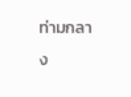ท่ามกลาง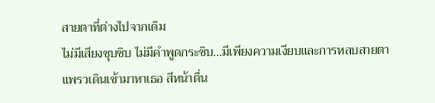สายตาที่ต่างไปจากเดิม
ไม่มีเสียงซุบซิบ ไม่มีคำพูดกระซิบ...มีเพียงความเงียบและการหลบสายตา
แพรวเดินเข้ามาหาเธอ สีหน้าตื่น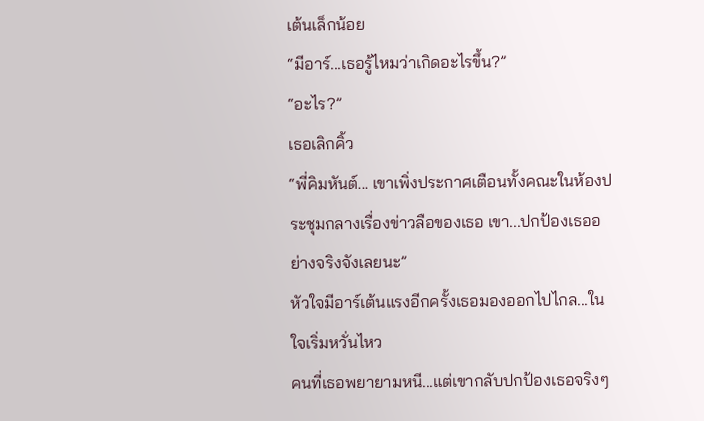เต้นเล็กน้อย
“มีอาร์...เธอรู้ไหมว่าเกิดอะไรขึ้น?”
“อะไร?”
เธอเลิกคิ้ว
“พี่คิมหันต์... เขาเพิ่งประกาศเตือนทั้งคณะในห้องประชุมกลางเรื่องข่าวลือของเธอ เขา...ปกป้องเธออย่างจริงจังเลยนะ”
หัวใจมีอาร์เต้นแรงอีกครั้งเธอมองออกไปไกล...ในใจเริ่มหวั่นไหว
คนที่เธอพยายามหนี...แต่เขากลับปกป้องเธอจริงๆ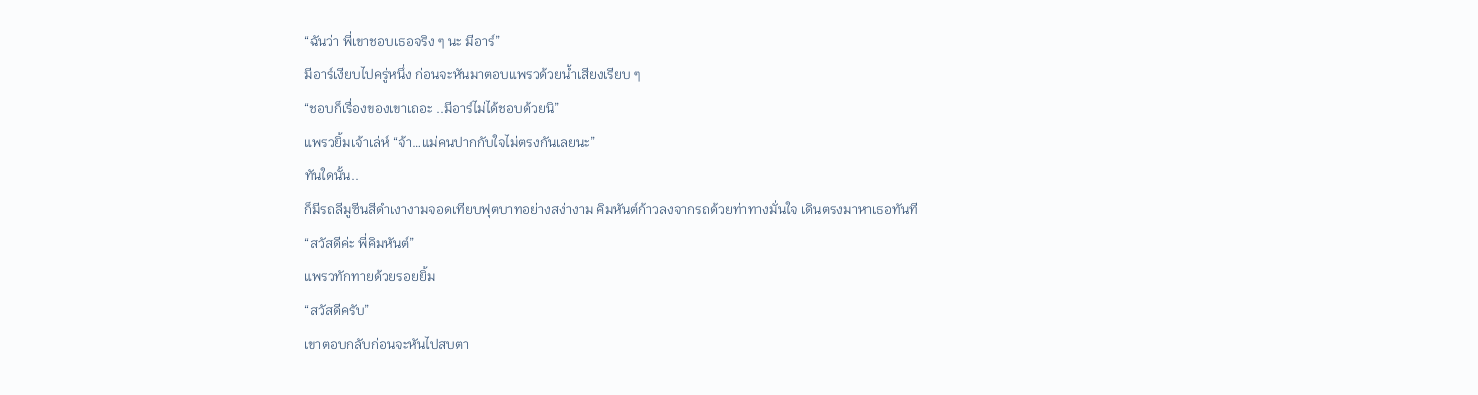“ฉันว่า พี่เขาชอบเธอจริง ๆ นะ มีอาร์”
มีอาร์เงียบไปครู่หนึ่ง ก่อนจะหันมาตอบแพรวด้วยน้ำเสียงเรียบ ๆ
“ชอบก็เรื่องของเขาเถอะ ..มีอาร์ไม่ได้ชอบด้วยนิ”
แพรวยิ้มเจ้าเล่ห์ “จ้า…แม่คนปากกับใจไม่ตรงกันเลยนะ”
ทันใดนั้น..
ก็มีรถลีมูซีนสีดำเงางามจอดเทียบฟุตบาทอย่างสง่างาม คิมหันต์ก้าวลงจากรถด้วยท่าทางมั่นใจ เดินตรงมาหาเธอทันที
“สวัสดีค่ะ พี่คิมหันต์”
แพรวทักทายด้วยรอยยิ้ม
“สวัสดีครับ”
เขาตอบกลับก่อนจะหันไปสบตา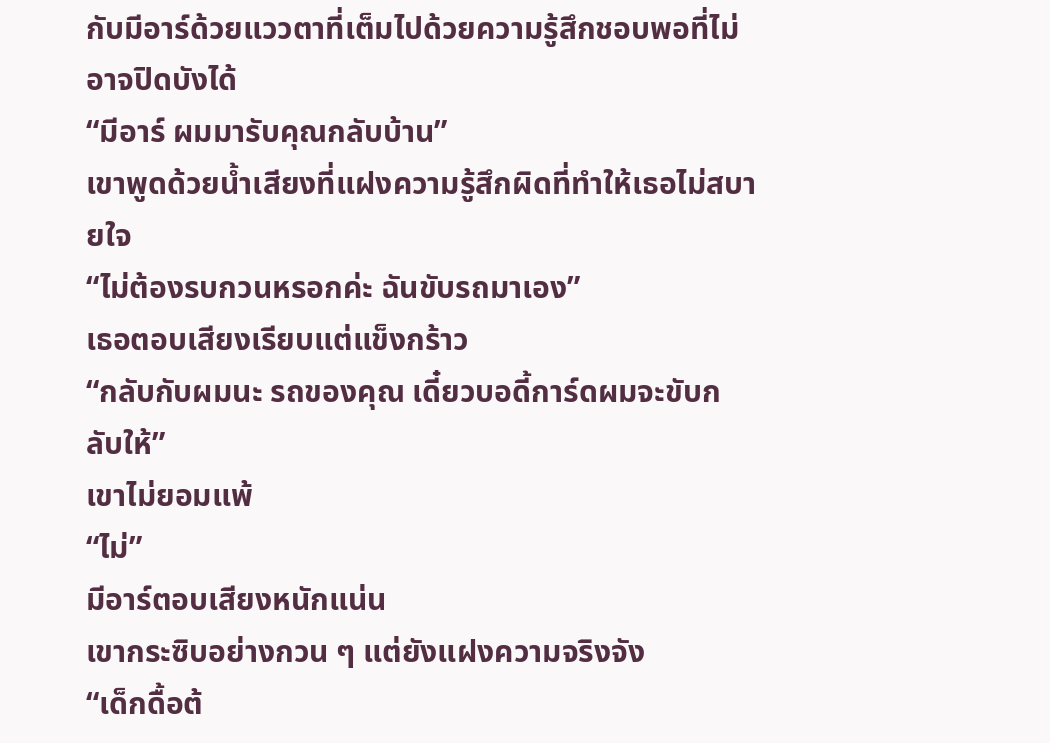กับมีอาร์ด้วยแววตาที่เต็มไปด้วยความรู้สึกชอบพอที่ไม่อาจปิดบังได้
“มีอาร์ ผมมารับคุณกลับบ้าน”
เขาพูดด้วยน้ำเสียงที่แฝงความรู้สึกผิดที่ทำให้เธอไม่สบายใจ
“ไม่ต้องรบกวนหรอกค่ะ ฉันขับรถมาเอง”
เธอตอบเสียงเรียบแต่แข็งกร้าว
“กลับกับผมนะ รถของคุณ เดี๋ยวบอดี้การ์ดผมจะขับกลับให้”
เขาไม่ยอมแพ้
“ไม่”
มีอาร์ตอบเสียงหนักแน่น
เขากระซิบอย่างกวน ๆ แต่ยังแฝงความจริงจัง
“เด็กดื้อต้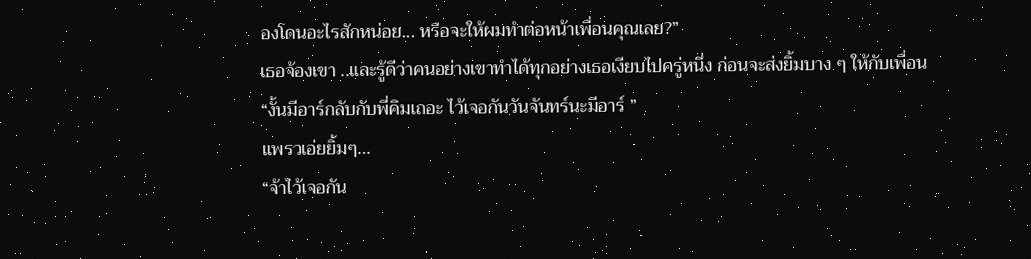องโดนอะไรสักหน่อย... หรือจะให้ผมทำต่อหน้าเพื่อนคุณเลย?”
เธอจ้องเขา ..และรู้ดีว่าคนอย่างเขาทำได้ทุกอย่างเธอเงียบไปครู่หนึ่ง ก่อนจะส่งยิ้มบาง ๆ ให้กับเพื่อน
“งั้นมีอาร์กลับกับพี่คิมเถอะ ไว้เจอกันวันจันทร์นะมีอาร์ ”
แพรวเอ่ยยิ้มๆ…
“จ้าไว้เจอกัน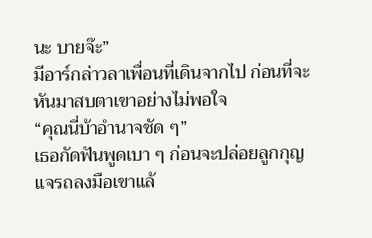นะ บายจ๊ะ”
มีอาร์กล่าวลาเพื่อนที่เดินจากไป ก่อนที่จะหันมาสบตาเขาอย่างไม่พอใจ
“คุณนี่บ้าอำนาจชัด ๆ”
เธอกัดฟันพูดเบา ๆ ก่อนจะปล่อยลูกกุญแจรถลงมือเขาแล้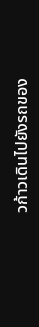วก้าวเดินไปยังรถของ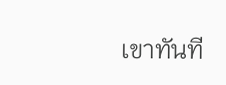เขาทันที